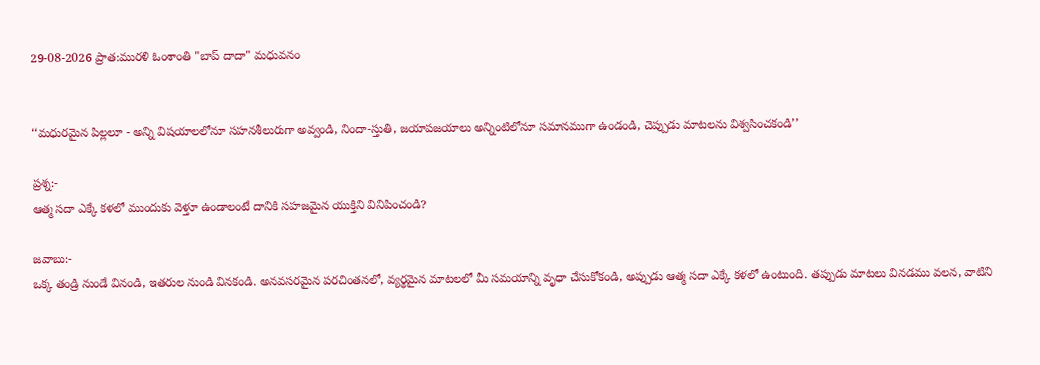29-08-2026 ప్రాత:మురళి ఓంశాంతి "బాప్ దాదా" మధువనం


‘‘మధురమైన పిల్లలూ - అన్ని విషయాలలోనూ సహనశీలురుగా అవ్వండి, నిందా-స్తుతి, జయాపజయాలు అన్నింటిలోనూ సమానముగా ఉండండి, చెప్పుడు మాటలను విశ్వసించకండి’’

ప్రశ్న:-
ఆత్మ సదా ఎక్కే కళలో ముందుకు వెళ్తూ ఉండాలంటే దానికి సహజమైన యుక్తిని వినిపించండి?

జవాబు:-
ఒక్క తండ్రి నుండే వినండి, ఇతరుల నుండి వినకండి. అనవసరమైన పరచింతనలో, వ్యర్థమైన మాటలలో మీ సమయాన్ని వృధా చేసుకోకండి, అప్పుడు ఆత్మ సదా ఎక్కే కళలో ఉంటుంది. తప్పుడు మాటలు వినడము వలన, వాటిని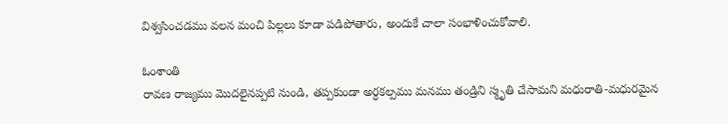విశ్వసించడము వలన మంచి పిల్లలు కూడా పడిపోతారు, అందుకే చాలా సంభాళించుకోవాలి.

ఓంశాంతి
రావణ రాజ్యము మొదలైనప్పటి నుండి, తప్పకుండా అర్ధకల్పము మనము తండ్రిని స్మృతి చేసామని మధురాతి-మధురమైన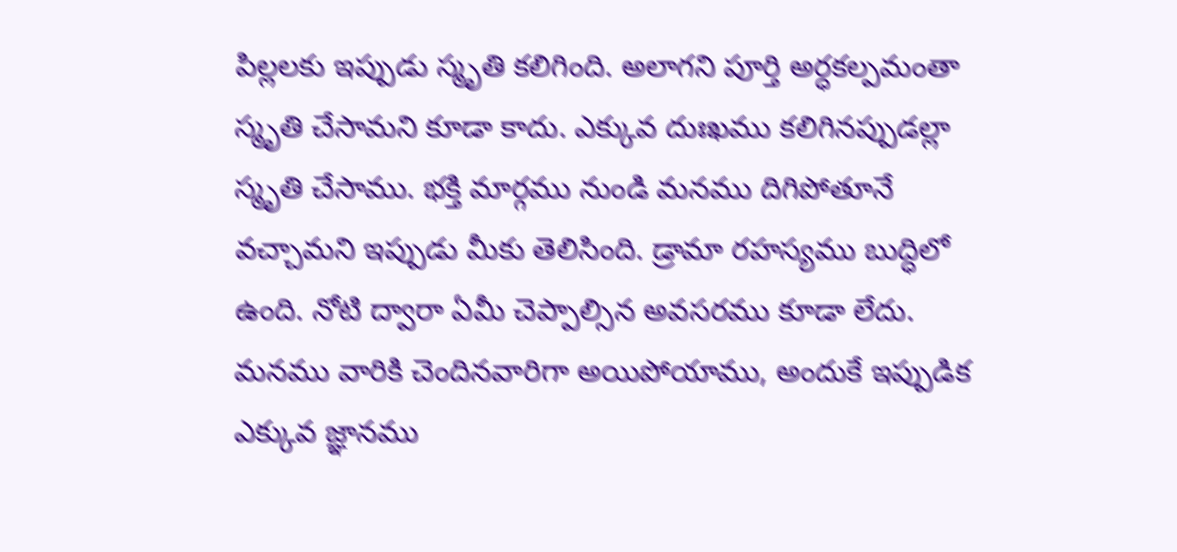పిల్లలకు ఇప్పుడు స్మృతి కలిగింది. అలాగని పూర్తి అర్ధకల్పమంతా స్మృతి చేసామని కూడా కాదు. ఎక్కువ దుఃఖము కలిగినప్పుడల్లా స్మృతి చేసాము. భక్తి మార్గము నుండి మనము దిగిపోతూనే వచ్చామని ఇప్పుడు మీకు తెలిసింది. డ్రామా రహస్యము బుద్ధిలో ఉంది. నోటి ద్వారా ఏమీ చెప్పాల్సిన అవసరము కూడా లేదు. మనము వారికి చెందినవారిగా అయిపోయాము, అందుకే ఇప్పుడిక ఎక్కువ జ్ఞానము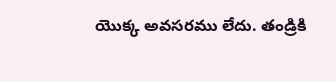యొక్క అవసరము లేదు. తండ్రికి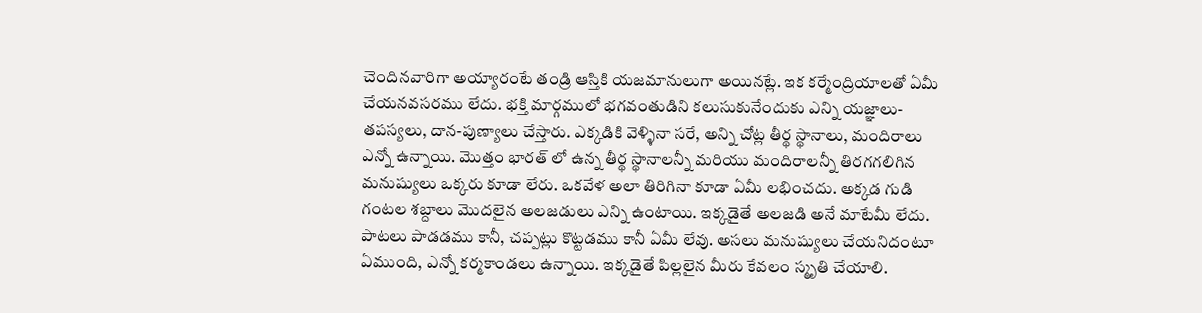చెందినవారిగా అయ్యారంటే తండ్రి ఆస్తికి యజమానులుగా అయినట్లే. ఇక కర్మేంద్రియాలతో ఏమీ చేయనవసరము లేదు. భక్తి మార్గములో భగవంతుడిని కలుసుకునేందుకు ఎన్ని యజ్ఞాలు-తపస్యలు, దాన-పుణ్యాలు చేస్తారు. ఎక్కడికి వెళ్ళినా సరే, అన్ని చోట్ల తీర్థ స్థానాలు, మందిరాలు ఎన్నో ఉన్నాయి. మొత్తం భారత్ లో ఉన్న తీర్థ స్థానాలన్నీ మరియు మందిరాలన్నీ తిరగగలిగిన మనుష్యులు ఒక్కరు కూడా లేరు. ఒకవేళ అలా తిరిగినా కూడా ఏమీ లభించదు. అక్కడ గుడి గంటల శబ్దాలు మొదలైన అలజడులు ఎన్ని ఉంటాయి. ఇక్కడైతే అలజడి అనే మాటేమీ లేదు. పాటలు పాడడము కానీ, చప్పట్లు కొట్టడము కానీ ఏమీ లేవు. అసలు మనుష్యులు చేయనిదంటూ ఏముంది, ఎన్నో కర్మకాండలు ఉన్నాయి. ఇక్కడైతే పిల్లలైన మీరు కేవలం స్మృతి చేయాలి.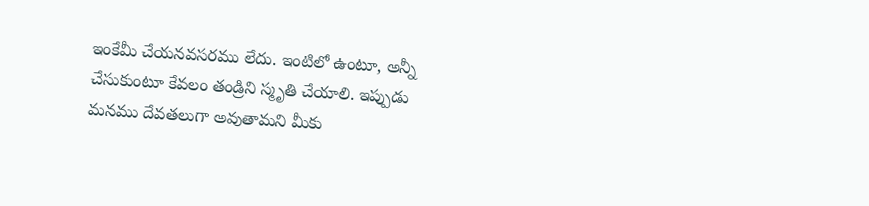ఇంకేమీ చేయనవసరము లేదు. ఇంటిలో ఉంటూ, అన్నీ చేసుకుంటూ కేవలం తండ్రిని స్మృతి చేయాలి. ఇప్పుడు మనము దేవతలుగా అవుతామని మీకు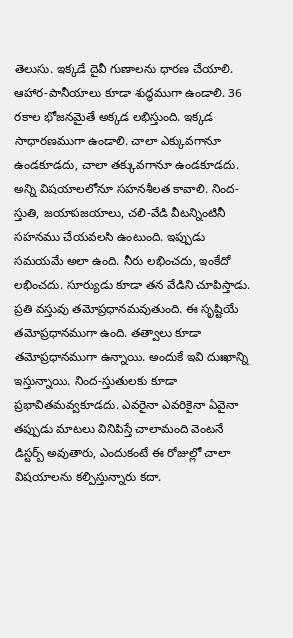తెలుసు. ఇక్కడే దైవీ గుణాలను ధారణ చేయాలి. ఆహార-పానీయాలు కూడా శుద్ధముగా ఉండాలి. 36 రకాల భోజనమైతే అక్కడ లభిస్తుంది. ఇక్కడ సాధారణముగా ఉండాలి. చాలా ఎక్కువగానూ ఉండకూడదు, చాలా తక్కువగానూ ఉండకూడదు. అన్ని విషయాలలోనూ సహనశీలత కావాలి. నింద-స్తుతి, జయాపజయాలు, చలి-వేడి వీటన్నింటినీ సహనము చేయవలసి ఉంటుంది. ఇప్పుడు సమయమే అలా ఉంది. నీరు లభించదు, ఇంకేదో లభించదు. సూర్యుడు కూడా తన వేడిని చూపిస్తాడు. ప్రతి వస్తువు తమోప్రధానమవుతుంది. ఈ సృష్టియే తమోప్రధానముగా ఉంది. తత్వాలు కూడా తమోప్రధానముగా ఉన్నాయి. అందుకే ఇవి దుఃఖాన్ని ఇస్తున్నాయి. నింద-స్తుతులకు కూడా ప్రభావితమవ్వకూడదు. ఎవరైనా ఎవరికైనా ఏవైనా తప్పుడు మాటలు వినిపిస్తే చాలామంది వెంటనే డిస్టర్బ్ అవుతారు, ఎందుకంటే ఈ రోజుల్లో చాలా విషయాలను కల్పిస్తున్నారు కదా.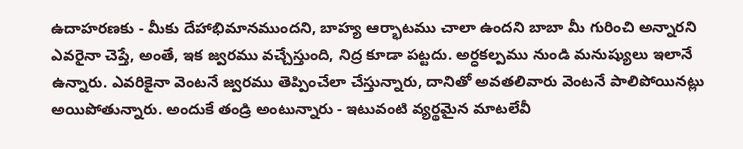ఉదాహరణకు - మీకు దేహాభిమానముందని, బాహ్య ఆర్భాటము చాలా ఉందని బాబా మీ గురించి అన్నారని ఎవరైనా చెప్తే, అంతే, ఇక జ్వరము వచ్చేస్తుంది, నిద్ర కూడా పట్టదు. అర్ధకల్పము నుండి మనుష్యులు ఇలానే ఉన్నారు. ఎవరికైనా వెంటనే జ్వరము తెప్పించేలా చేస్తున్నారు, దానితో అవతలివారు వెంటనే పాలిపోయినట్లు అయిపోతున్నారు. అందుకే తండ్రి అంటున్నారు - ఇటువంటి వ్యర్థమైన మాటలేవీ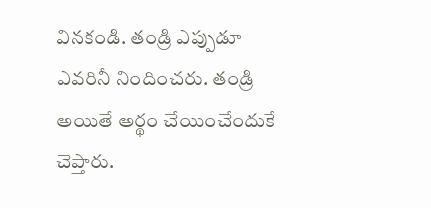వినకండి. తండ్రి ఎప్పుడూ ఎవరినీ నిందించరు. తండ్రి అయితే అర్థం చేయించేందుకే చెప్తారు.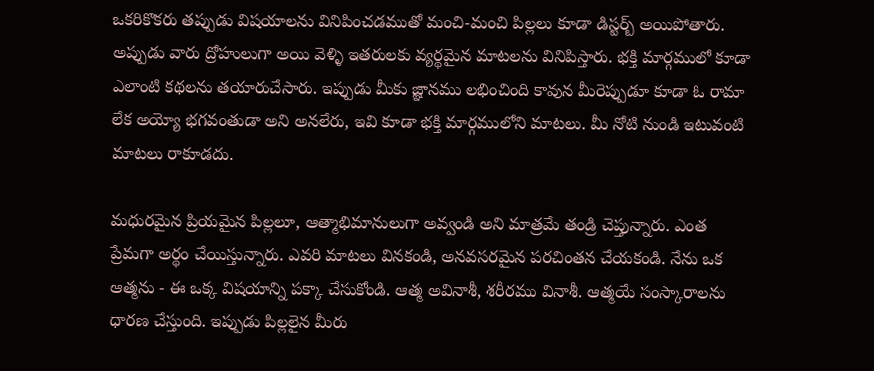ఒకరికొకరు తప్పుడు విషయాలను వినిపించడముతో మంచి-మంచి పిల్లలు కూడా డిస్టర్బ్ అయిపోతారు. అప్పుడు వారు ద్రోహులుగా అయి వెళ్ళి ఇతరులకు వ్యర్థమైన మాటలను వినిపిస్తారు. భక్తి మార్గములో కూడా ఎలాంటి కథలను తయారుచేసారు. ఇప్పుడు మీకు జ్ఞానము లభించింది కావున మీరెప్పుడూ కూడా ఓ రామా లేక అయ్యో భగవంతుడా అని అనలేరు, ఇవి కూడా భక్తి మార్గములోని మాటలు. మీ నోటి నుండి ఇటువంటి మాటలు రాకూడదు.

మధురమైన ప్రియమైన పిల్లలూ, ఆత్మాభిమానులుగా అవ్వండి అని మాత్రమే తండ్రి చెప్తున్నారు. ఎంత ప్రేమగా అర్థం చేయిస్తున్నారు. ఎవరి మాటలు వినకండి, అనవసరమైన పరచింతన చేయకండి. నేను ఒక ఆత్మను - ఈ ఒక్క విషయాన్ని పక్కా చేసుకోండి. ఆత్మ అవినాశీ, శరీరము వినాశీ. ఆత్మయే సంస్కారాలను ధారణ చేస్తుంది. ఇప్పుడు పిల్లలైన మీరు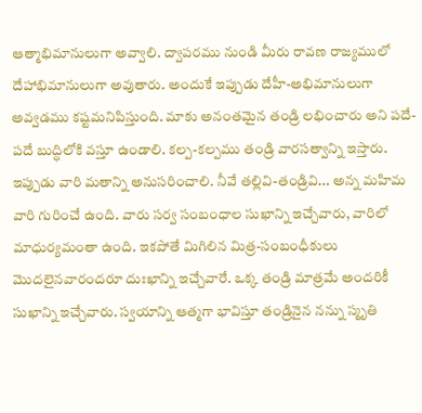ఆత్మాభిమానులుగా అవ్వాలి. ద్వాపరము నుండి మీరు రావణ రాజ్యములో దేహాభిమానులుగా అవుతారు. అందుకే ఇప్పుడు దేహీ-అభిమానులుగా అవ్వడము కష్టమనిపిస్తుంది. మాకు అనంతమైన తండ్రి లభించారు అని పదే-పదే బుద్ధిలోకి వస్తూ ఉండాలి. కల్ప-కల్పము తండ్రి వారసత్వాన్ని ఇస్తారు. ఇప్పుడు వారి మతాన్ని అనుసరించాలి. నీవే తల్లివి-తండ్రివి... అన్న మహిమ వారి గురించే ఉంది. వారు సర్వ సంబంధాల సుఖాన్ని ఇచ్చేవారు, వారిలో మాధుర్యమంతా ఉంది. ఇకపోతే మిగిలిన మిత్ర-సంబంధీకులు మొదలైనవారందరూ దుఃఖాన్ని ఇచ్చేవారే. ఒక్క తండ్రి మాత్రమే అందరికీ సుఖాన్ని ఇచ్చేవారు. స్వయాన్ని ఆత్మగా భావిస్తూ తండ్రినైన నన్ను స్మృతి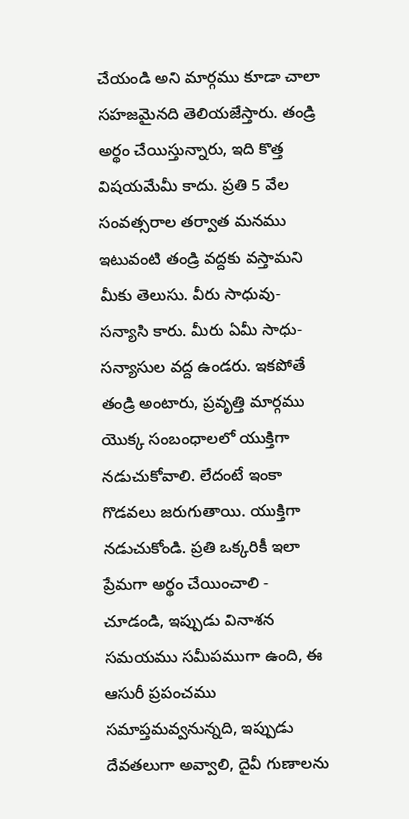చేయండి అని మార్గము కూడా చాలా సహజమైనది తెలియజేస్తారు. తండ్రి అర్థం చేయిస్తున్నారు, ఇది కొత్త విషయమేమీ కాదు. ప్రతి 5 వేల సంవత్సరాల తర్వాత మనము ఇటువంటి తండ్రి వద్దకు వస్తామని మీకు తెలుసు. వీరు సాధువు-సన్యాసి కారు. మీరు ఏమీ సాధు-సన్యాసుల వద్ద ఉండరు. ఇకపోతే తండ్రి అంటారు, ప్రవృత్తి మార్గము యొక్క సంబంధాలలో యుక్తిగా నడుచుకోవాలి. లేదంటే ఇంకా గొడవలు జరుగుతాయి. యుక్తిగా నడుచుకోండి. ప్రతి ఒక్కరికీ ఇలా ప్రేమగా అర్థం చేయించాలి - చూడండి, ఇప్పుడు వినాశన సమయము సమీపముగా ఉంది, ఈ ఆసురీ ప్రపంచము సమాప్తమవ్వనున్నది, ఇప్పుడు దేవతలుగా అవ్వాలి, దైవీ గుణాలను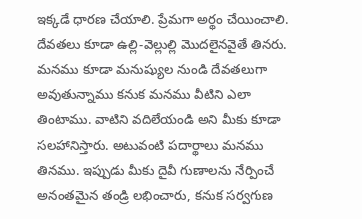ఇక్కడే ధారణ చేయాలి. ప్రేమగా అర్థం చేయించాలి. దేవతలు కూడా ఉల్లి-వెల్లుల్లి మొదలైనవైతే తినరు. మనము కూడా మనుష్యుల నుండి దేవతలుగా అవుతున్నాము కనుక మనము వీటిని ఎలా తింటాము. వాటిని వదిలేయండి అని మీకు కూడా సలహానిస్తారు. అటువంటి పదార్థాలు మనము తినము. ఇప్పుడు మీకు దైవీ గుణాలను నేర్పించే అనంతమైన తండ్రి లభించారు, కనుక సర్వగుణ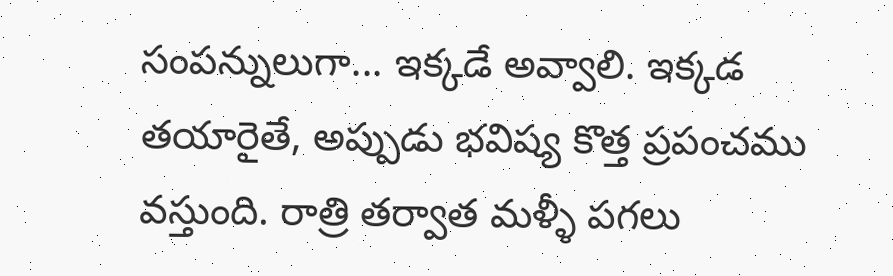సంపన్నులుగా... ఇక్కడే అవ్వాలి. ఇక్కడ తయారైతే, అప్పుడు భవిష్య కొత్త ప్రపంచము వస్తుంది. రాత్రి తర్వాత మళ్ళీ పగలు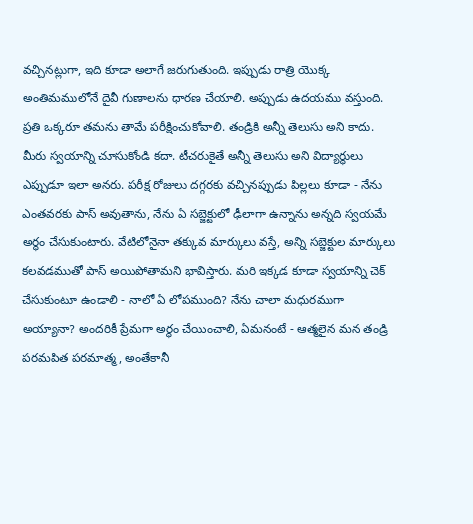వచ్చినట్లుగా, ఇది కూడా అలాగే జరుగుతుంది. ఇప్పుడు రాత్రి యొక్క అంతిమములోనే దైవీ గుణాలను ధారణ చేయాలి. అప్పుడు ఉదయము వస్తుంది. ప్రతి ఒక్కరూ తమను తామే పరీక్షించుకోవాలి. తండ్రికి అన్నీ తెలుసు అని కాదు. మీరు స్వయాన్ని చూసుకోండి కదా. టీచరుకైతే అన్నీ తెలుసు అని విద్యార్థులు ఎప్పుడూ ఇలా అనరు. పరీక్ష రోజులు దగ్గరకు వచ్చినప్పుడు పిల్లలు కూడా - నేను ఎంతవరకు పాస్ అవుతాను, నేను ఏ సబ్జెక్టులో ఢీలాగా ఉన్నాను అన్నది స్వయమే అర్థం చేసుకుంటారు. వేటిలోనైనా తక్కువ మార్కులు వస్తే, అన్ని సబ్జెక్టుల మార్కులు కలవడముతో పాస్ అయిపోతామని భావిస్తారు. మరి ఇక్కడ కూడా స్వయాన్ని చెక్ చేసుకుంటూ ఉండాలి - నాలో ఏ లోపముంది? నేను చాలా మధురముగా అయ్యానా? అందరికీ ప్రేమగా అర్థం చేయించాలి, ఏమనంటే - ఆత్మలైన మన తండ్రి పరమపిత పరమాత్మ, అంతేకానీ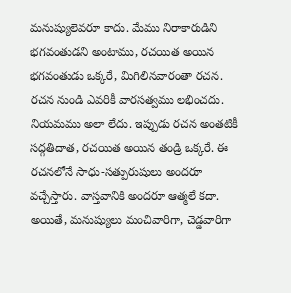మనుష్యులెవరూ కాదు. మేము నిరాకారుడిని భగవంతుడని అంటాము, రచయిత అయిన భగవంతుడు ఒక్కరే, మిగిలినవారంతా రచన. రచన నుండి ఎవరికీ వారసత్వము లభించదు. నియమము అలా లేదు. ఇప్పుడు రచన అంతటికీ సద్గతిదాత, రచయిత అయిన తండ్రి ఒక్కరే. ఈ రచనలోనే సాధు-సత్పురుషులు అందరూ వచ్చేస్తారు. వాస్తవానికి అందరూ ఆత్మలే కదా. అయితే, మనుష్యులు మంచివారిగా, చెడ్డవారిగా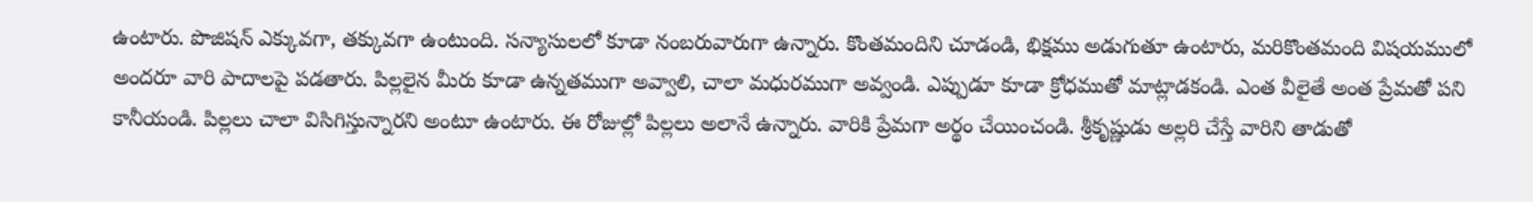ఉంటారు. పొజిషన్ ఎక్కువగా, తక్కువగా ఉంటుంది. సన్యాసులలో కూడా నంబరువారుగా ఉన్నారు. కొంతమందిని చూడండి, భిక్షము అడుగుతూ ఉంటారు, మరికొంతమంది విషయములో అందరూ వారి పాదాలపై పడతారు. పిల్లలైన మీరు కూడా ఉన్నతముగా అవ్వాలి, చాలా మధురముగా అవ్వండి. ఎప్పుడూ కూడా క్రోధముతో మాట్లాడకండి. ఎంత వీలైతే అంత ప్రేమతో పని కానీయండి. పిల్లలు చాలా విసిగిస్తున్నారని అంటూ ఉంటారు. ఈ రోజుల్లో పిల్లలు అలానే ఉన్నారు. వారికి ప్రేమగా అర్థం చేయించండి. శ్రీకృష్ణుడు అల్లరి చేస్తే వారిని తాడుతో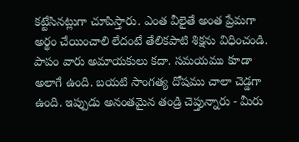కట్టేసినట్లుగా చూపిస్తారు. ఎంత వీలైతే అంత ప్రేమగా అర్థం చేయించాలి లేదంటే తేలికపాటి శిక్షను విధించండి. పాపం వారు అమాయకులు కదా. సమయము కూడా అలాగే ఉంది. బయటి సాంగత్య దోషము చాలా చెడ్డగా ఉంది. ఇప్పుడు అనంతమైన తండ్రి చెప్తున్నారు - మీరు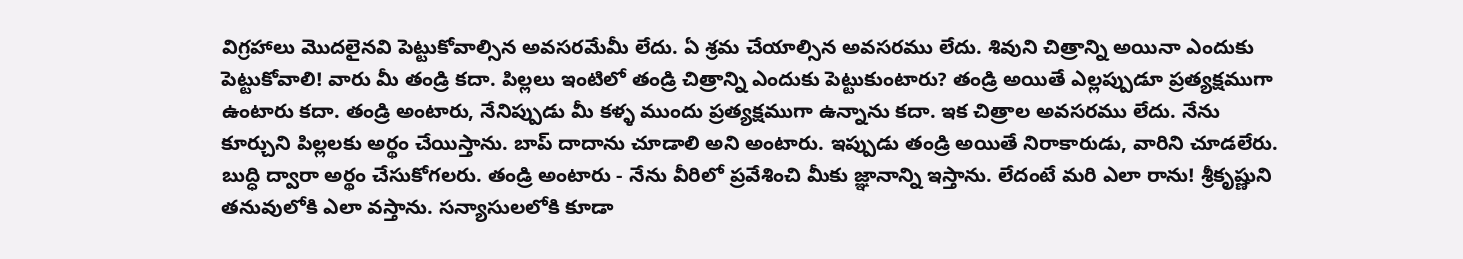విగ్రహాలు మొదలైనవి పెట్టుకోవాల్సిన అవసరమేమీ లేదు. ఏ శ్రమ చేయాల్సిన అవసరము లేదు. శివుని చిత్రాన్ని అయినా ఎందుకు పెట్టుకోవాలి! వారు మీ తండ్రి కదా. పిల్లలు ఇంటిలో తండ్రి చిత్రాన్ని ఎందుకు పెట్టుకుంటారు? తండ్రి అయితే ఎల్లప్పుడూ ప్రత్యక్షముగా ఉంటారు కదా. తండ్రి అంటారు, నేనిప్పుడు మీ కళ్ళ ముందు ప్రత్యక్షముగా ఉన్నాను కదా. ఇక చిత్రాల అవసరము లేదు. నేను కూర్చుని పిల్లలకు అర్థం చేయిస్తాను. బాప్ దాదాను చూడాలి అని అంటారు. ఇప్పుడు తండ్రి అయితే నిరాకారుడు, వారిని చూడలేరు. బుద్ధి ద్వారా అర్థం చేసుకోగలరు. తండ్రి అంటారు - నేను వీరిలో ప్రవేశించి మీకు జ్ఞానాన్ని ఇస్తాను. లేదంటే మరి ఎలా రాను! శ్రీకృష్ణుని తనువులోకి ఎలా వస్తాను. సన్యాసులలోకి కూడా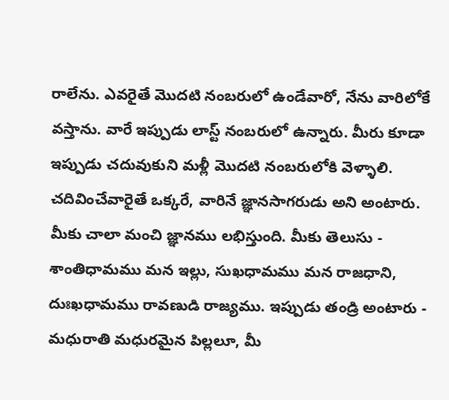రాలేను. ఎవరైతే మొదటి నంబరులో ఉండేవారో, నేను వారిలోకే వస్తాను. వారే ఇప్పుడు లాస్ట్ నంబరులో ఉన్నారు. మీరు కూడా ఇప్పుడు చదువుకుని మళ్లీ మొదటి నంబరులోకి వెళ్ళాలి. చదివించేవారైతే ఒక్కరే, వారినే జ్ఞానసాగరుడు అని అంటారు. మీకు చాలా మంచి జ్ఞానము లభిస్తుంది. మీకు తెలుసు - శాంతిధామము మన ఇల్లు, సుఖధామము మన రాజధాని, దుఃఖధామము రావణుడి రాజ్యము. ఇప్పుడు తండ్రి అంటారు - మధురాతి మధురమైన పిల్లలూ, మీ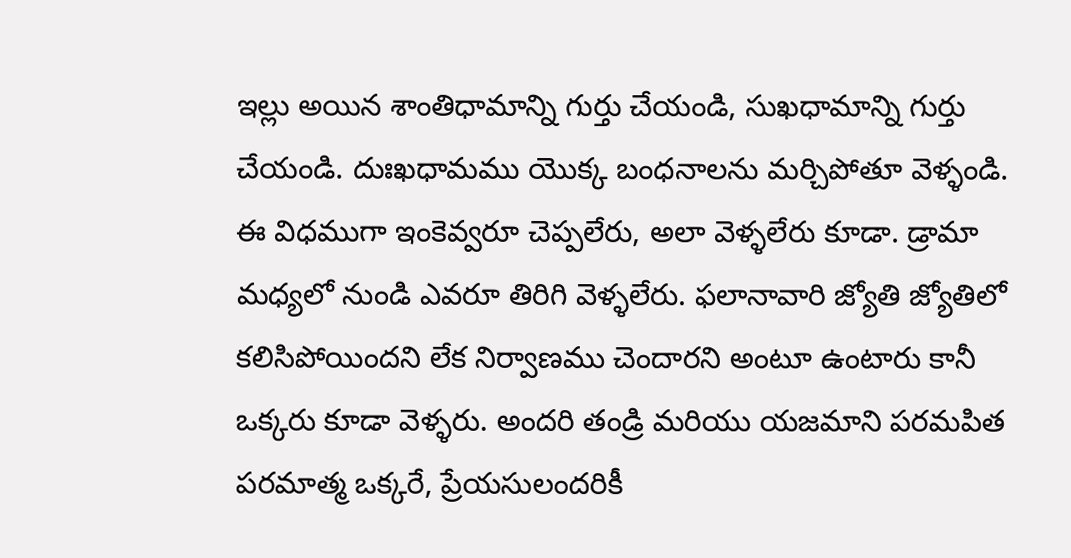ఇల్లు అయిన శాంతిధామాన్ని గుర్తు చేయండి, సుఖధామాన్ని గుర్తు చేయండి. దుఃఖధామము యొక్క బంధనాలను మర్చిపోతూ వెళ్ళండి. ఈ విధముగా ఇంకెవ్వరూ చెప్పలేరు, అలా వెళ్ళలేరు కూడా. డ్రామా మధ్యలో నుండి ఎవరూ తిరిగి వెళ్ళలేరు. ఫలానావారి జ్యోతి జ్యోతిలో కలిసిపోయిందని లేక నిర్వాణము చెందారని అంటూ ఉంటారు కానీ ఒక్కరు కూడా వెళ్ళరు. అందరి తండ్రి మరియు యజమాని పరమపిత పరమాత్మ ఒక్కరే, ప్రేయసులందరికీ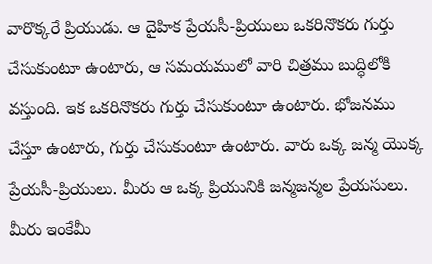వారొక్కరే ప్రియుడు. ఆ దైహిక ప్రేయసీ-ప్రియులు ఒకరినొకరు గుర్తు చేసుకుంటూ ఉంటారు, ఆ సమయములో వారి చిత్రము బుద్ధిలోకి వస్తుంది. ఇక ఒకరినొకరు గుర్తు చేసుకుంటూ ఉంటారు. భోజనము చేస్తూ ఉంటారు, గుర్తు చేసుకుంటూ ఉంటారు. వారు ఒక్క జన్మ యొక్క ప్రేయసీ-ప్రియులు. మీరు ఆ ఒక్క ప్రియునికి జన్మజన్మల ప్రేయసులు. మీరు ఇంకేమీ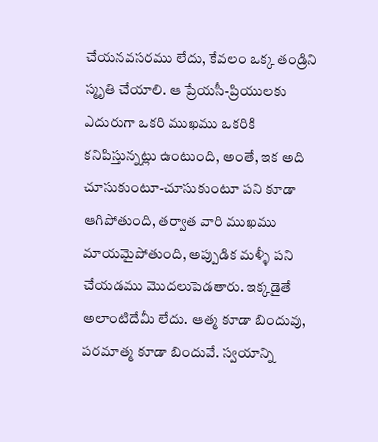చేయనవసరము లేదు, కేవలం ఒక్క తండ్రిని స్మృతి చేయాలి. ఆ ప్రేయసీ-ప్రియులకు ఎదురుగా ఒకరి ముఖము ఒకరికి కనిపిస్తున్నట్లు ఉంటుంది, అంతే, ఇక అది చూసుకుంటూ-చూసుకుంటూ పని కూడా ఆగిపోతుంది, తర్వాత వారి ముఖము మాయమైపోతుంది, అప్పుడిక మళ్ళీ పని చేయడము మొదలుపెడతారు. ఇక్కడైతే అలాంటిదేమీ లేదు. ఆత్మ కూడా బిందువు, పరమాత్మ కూడా బిందువే. స్వయాన్ని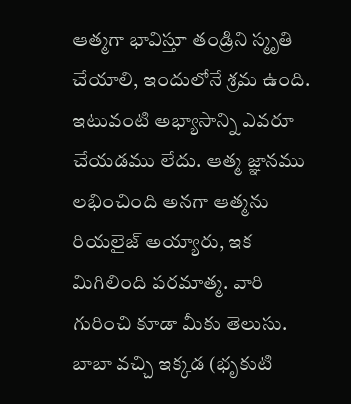ఆత్మగా భావిస్తూ తండ్రిని స్మృతి చేయాలి, ఇందులోనే శ్రమ ఉంది. ఇటువంటి అభ్యాసాన్ని ఎవరూ చేయడము లేదు. ఆత్మ జ్ఞానము లభించింది అనగా ఆత్మను రియలైజ్ అయ్యారు, ఇక మిగిలింది పరమాత్మ. వారి గురించి కూడా మీకు తెలుసు. బాబా వచ్చి ఇక్కడ (భృకుటి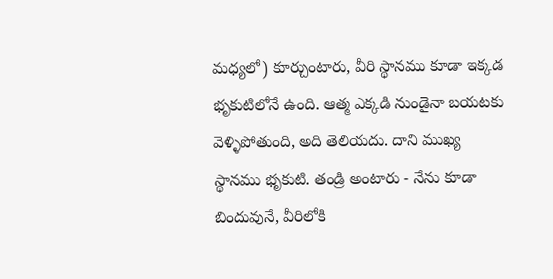మధ్యలో) కూర్చుంటారు, వీరి స్థానము కూడా ఇక్కడ భృకుటిలోనే ఉంది. ఆత్మ ఎక్కడి నుండైనా బయటకు వెళ్ళిపోతుంది, అది తెలియదు. దాని ముఖ్య స్థానము భృకుటి. తండ్రి అంటారు - నేను కూడా బిందువునే, వీరిలోకి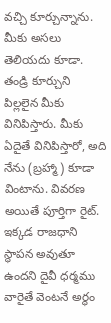వచ్చి కూర్చున్నాను. మీకు అసలు తెలియదు కూడా. తండ్రి కూర్చుని పిల్లలైన మీకు వినిపిస్తారు. మీకు ఏదైతే వినిపిస్తారో, అది నేను (బ్రహ్మా) కూడా వింటాను. వివరణ అయితే పూర్తిగా రైట్. ఇక్కడ రాజధాని స్థాపన అవుతూ ఉందని దైవీ ధర్మము వారైతే వెంటనే అర్థం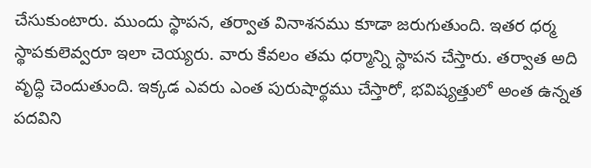చేసుకుంటారు. ముందు స్థాపన, తర్వాత వినాశనము కూడా జరుగుతుంది. ఇతర ధర్మ స్థాపకులెవ్వరూ ఇలా చెయ్యరు. వారు కేవలం తమ ధర్మాన్ని స్థాపన చేస్తారు. తర్వాత అది వృద్ధి చెందుతుంది. ఇక్కడ ఎవరు ఎంత పురుషార్థము చేస్తారో, భవిష్యత్తులో అంత ఉన్నత పదవిని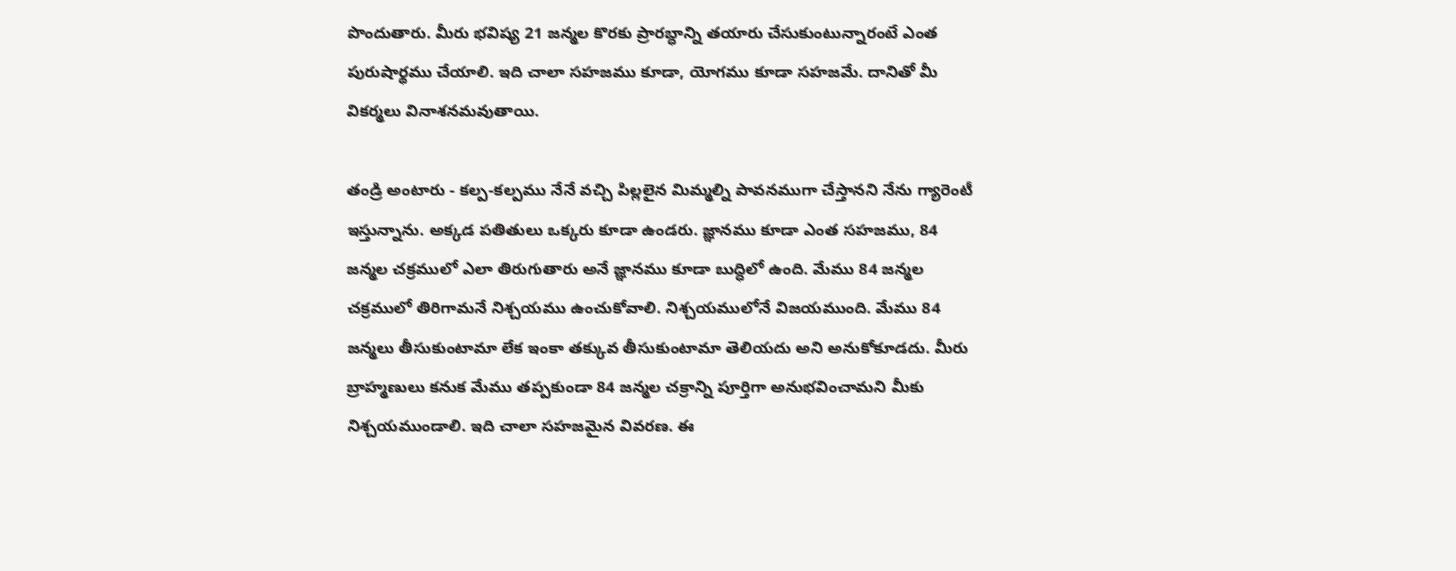పొందుతారు. మీరు భవిష్య 21 జన్మల కొరకు ప్రారబ్ధాన్ని తయారు చేసుకుంటున్నారంటే ఎంత పురుషార్థము చేయాలి. ఇది చాలా సహజము కూడా, యోగము కూడా సహజమే. దానితో మీ వికర్మలు వినాశనమవుతాయి.

తండ్రి అంటారు - కల్ప-కల్పము నేనే వచ్చి పిల్లలైన మిమ్మల్ని పావనముగా చేస్తానని నేను గ్యారెంటీ ఇస్తున్నాను. అక్కడ పతితులు ఒక్కరు కూడా ఉండరు. జ్ఞానము కూడా ఎంత సహజము, 84 జన్మల చక్రములో ఎలా తిరుగుతారు అనే జ్ఞానము కూడా బుద్ధిలో ఉంది. మేము 84 జన్మల చక్రములో తిరిగామనే నిశ్చయము ఉంచుకోవాలి. నిశ్చయములోనే విజయముంది. మేము 84 జన్మలు తీసుకుంటామా లేక ఇంకా తక్కువ తీసుకుంటామా తెలియదు అని అనుకోకూడదు. మీరు బ్రాహ్మణులు కనుక మేము తప్పకుండా 84 జన్మల చక్రాన్ని పూర్తిగా అనుభవించామని మీకు నిశ్చయముండాలి. ఇది చాలా సహజమైన వివరణ. ఈ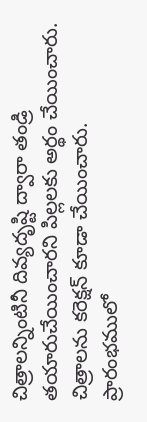చిత్రాలన్నింటినీ దివ్యదృష్టి ద్వారా తండ్రి తయారుచేయించారని పిల్లలకు అర్థం చేయించారు. చిత్రాలను కరెక్షన్ కూడా చేయించారు. ప్రారంభములో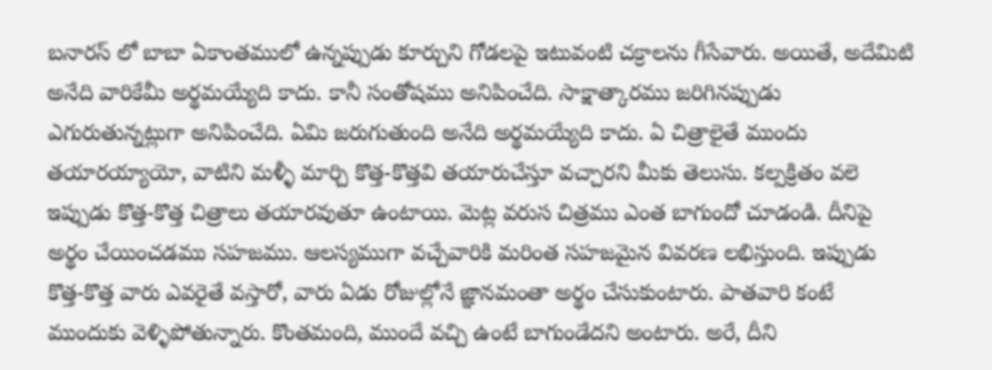బనారస్ లో బాబా ఏకాంతములో ఉన్నప్పుడు కూర్చుని గోడలపై ఇటువంటి చక్రాలను గీసేవారు. అయితే, అదేమిటి అనేది వారికేమీ అర్థమయ్యేది కాదు. కానీ సంతోషము అనిపించేది. సాక్షాత్కారము జరిగినప్పుడు ఎగురుతున్నట్లుగా అనిపించేది. ఏమి జరుగుతుంది అనేది అర్థమయ్యేది కాదు. ఏ చిత్రాలైతే ముందు తయారయ్యాయో, వాటిని మళ్ళీ మార్చి కొత్త-కొత్తవి తయారుచేస్తూ వచ్చారని మీకు తెలుసు. కల్పక్రితం వలె ఇప్పుడు కొత్త-కొత్త చిత్రాలు తయారవుతూ ఉంటాయి. మెట్ల వరుస చిత్రము ఎంత బాగుందో చూడండి. దీనిపై అర్థం చేయించడము సహజము. ఆలస్యముగా వచ్చేవారికి మరింత సహజమైన వివరణ లభిస్తుంది. ఇప్పుడు కొత్త-కొత్త వారు ఎవరైతే వస్తారో, వారు ఏడు రోజుల్లోనే జ్ఞానమంతా అర్థం చేసుకుంటారు. పాతవారి కంటే ముందుకు వెళ్ళిపోతున్నారు. కొంతమంది, ముందే వచ్చి ఉంటే బాగుండేదని అంటారు. అరే, దీని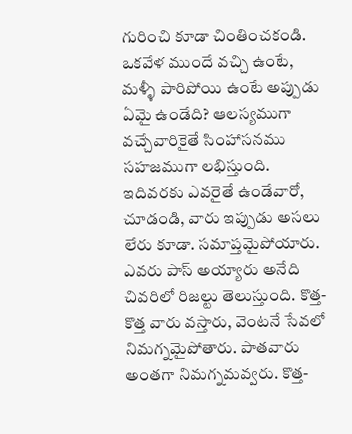గురించి కూడా చింతించకండి. ఒకవేళ ముందే వచ్చి ఉంటే, మళ్ళీ పారిపోయి ఉంటే అప్పుడు ఏమై ఉండేది? ఆలస్యముగా వచ్చేవారికైతే సింహాసనము సహజముగా లభిస్తుంది. ఇదివరకు ఎవరైతే ఉండేవారో, చూడండి, వారు ఇప్పుడు అసలు లేరు కూడా. సమాప్తమైపోయారు. ఎవరు పాస్ అయ్యారు అనేది చివరిలో రిజల్టు తెలుస్తుంది. కొత్త-కొత్త వారు వస్తారు, వెంటనే సేవలో నిమగ్నమైపోతారు. పాతవారు అంతగా నిమగ్నమవ్వరు. కొత్త-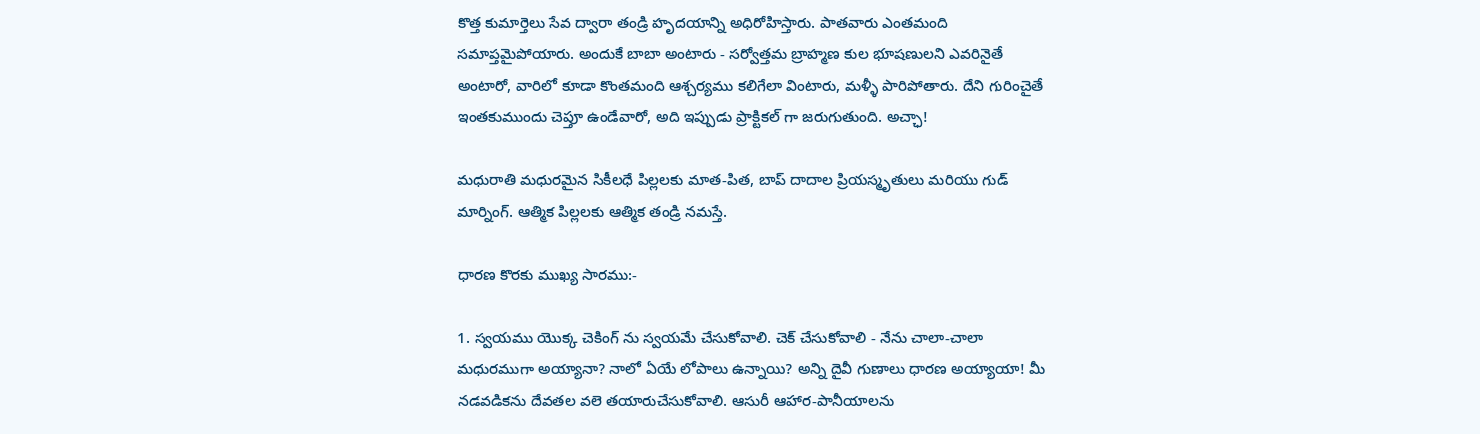కొత్త కుమార్తెలు సేవ ద్వారా తండ్రి హృదయాన్ని అధిరోహిస్తారు. పాతవారు ఎంతమంది సమాప్తమైపోయారు. అందుకే బాబా అంటారు - సర్వోత్తమ బ్రాహ్మణ కుల భూషణులని ఎవరినైతే అంటారో, వారిలో కూడా కొంతమంది ఆశ్చర్యము కలిగేలా వింటారు, మళ్ళీ పారిపోతారు. దేని గురించైతే ఇంతకుముందు చెప్తూ ఉండేవారో, అది ఇప్పుడు ప్రాక్టికల్ గా జరుగుతుంది. అచ్ఛా!

మధురాతి మధురమైన సికీలధే పిల్లలకు మాత-పిత, బాప్ దాదాల ప్రియస్మృతులు మరియు గుడ్ మార్నింగ్. ఆత్మిక పిల్లలకు ఆత్మిక తండ్రి నమస్తే.

ధారణ కొరకు ముఖ్య సారము:-

1. స్వయము యొక్క చెకింగ్ ను స్వయమే చేసుకోవాలి. చెక్ చేసుకోవాలి - నేను చాలా-చాలా మధురముగా అయ్యానా? నాలో ఏయే లోపాలు ఉన్నాయి? అన్ని దైవీ గుణాలు ధారణ అయ్యాయా! మీ నడవడికను దేవతల వలె తయారుచేసుకోవాలి. ఆసురీ ఆహార-పానీయాలను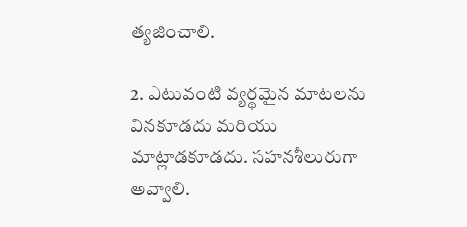త్యజించాలి.

2. ఎటువంటి వ్యర్థమైన మాటలను వినకూడదు మరియు మాట్లాడకూడదు. సహనశీలురుగా అవ్వాలి.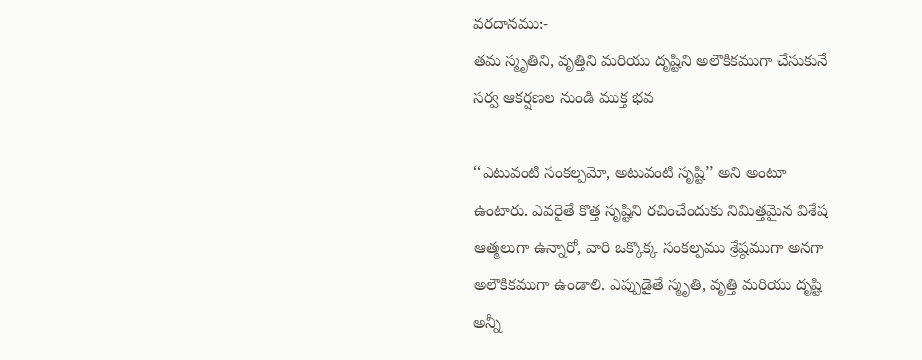వరదానము:-
తమ స్మృతిని, వృత్తిని మరియు దృష్టిని అలౌకికముగా చేసుకునే సర్వ ఆకర్షణల నుండి ముక్త భవ

‘‘ఎటువంటి సంకల్పమో, అటువంటి సృష్టి’’ అని అంటూ ఉంటారు. ఎవరైతే కొత్త సృష్టిని రచించేందుకు నిమిత్తమైన విశేష ఆత్మలుగా ఉన్నారో, వారి ఒక్కొక్క సంకల్పము శ్రేష్ఠముగా అనగా అలౌకికముగా ఉండాలి. ఎప్పుడైతే స్మృతి, వృత్తి మరియు దృష్టి అన్నీ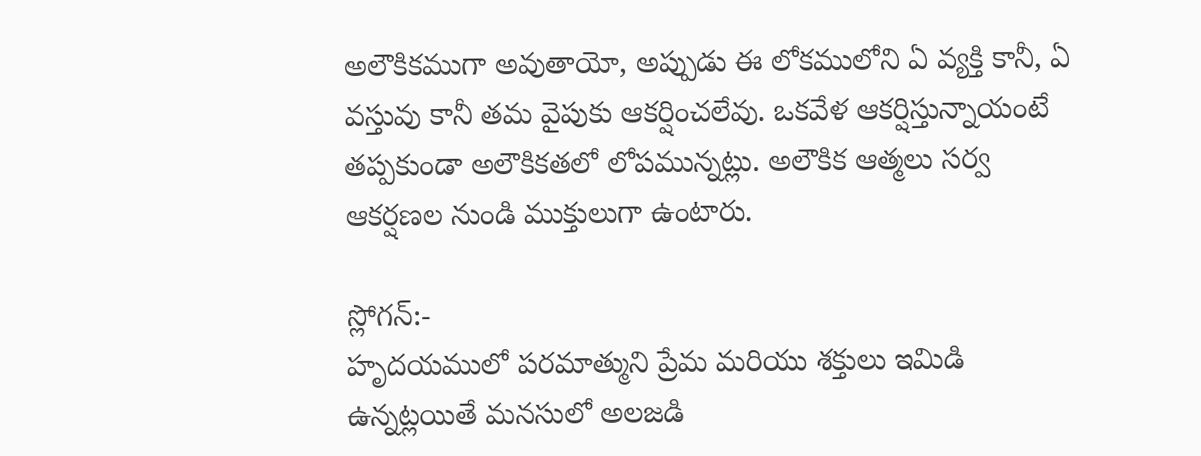అలౌకికముగా అవుతాయో, అప్పుడు ఈ లోకములోని ఏ వ్యక్తి కానీ, ఏ వస్తువు కానీ తమ వైపుకు ఆకర్షించలేవు. ఒకవేళ ఆకర్షిస్తున్నాయంటే తప్పకుండా అలౌకికతలో లోపమున్నట్లు. అలౌకిక ఆత్మలు సర్వ ఆకర్షణల నుండి ముక్తులుగా ఉంటారు.

స్లోగన్:-
హృదయములో పరమాత్ముని ప్రేమ మరియు శక్తులు ఇమిడి ఉన్నట్లయితే మనసులో అలజడి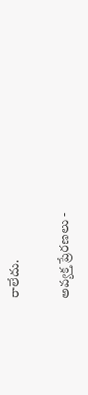రాలేదు.

అవ్యక్త ప్రేరణలు -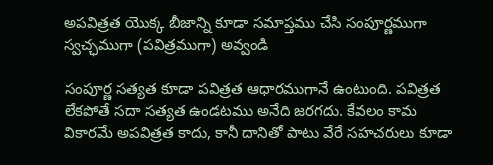అపవిత్రత యొక్క బీజాన్ని కూడా సమాప్తము చేసి సంపూర్ణముగా స్వచ్ఛముగా (పవిత్రముగా) అవ్వండి

సంపూర్ణ సత్యత కూడా పవిత్రత ఆధారముగానే ఉంటుంది. పవిత్రత లేకపోతే సదా సత్యత ఉండటము అనేది జరగదు. కేవలం కామ వికారమే అపవిత్రత కాదు, కానీ దానితో పాటు వేరే సహచరులు కూడా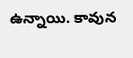ఉన్నాయి. కావున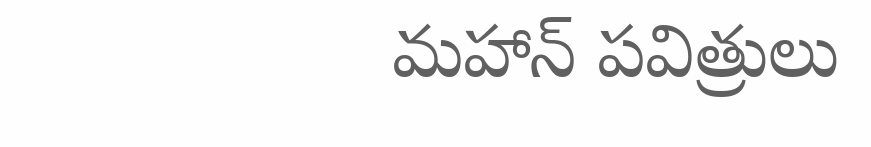మహాన్ పవిత్రులు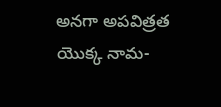అనగా అపవిత్రత యొక్క నామ-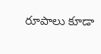రూపాలు కూడా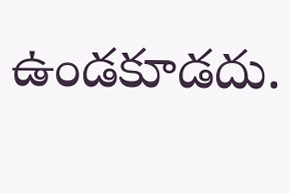ఉండకూడదు.